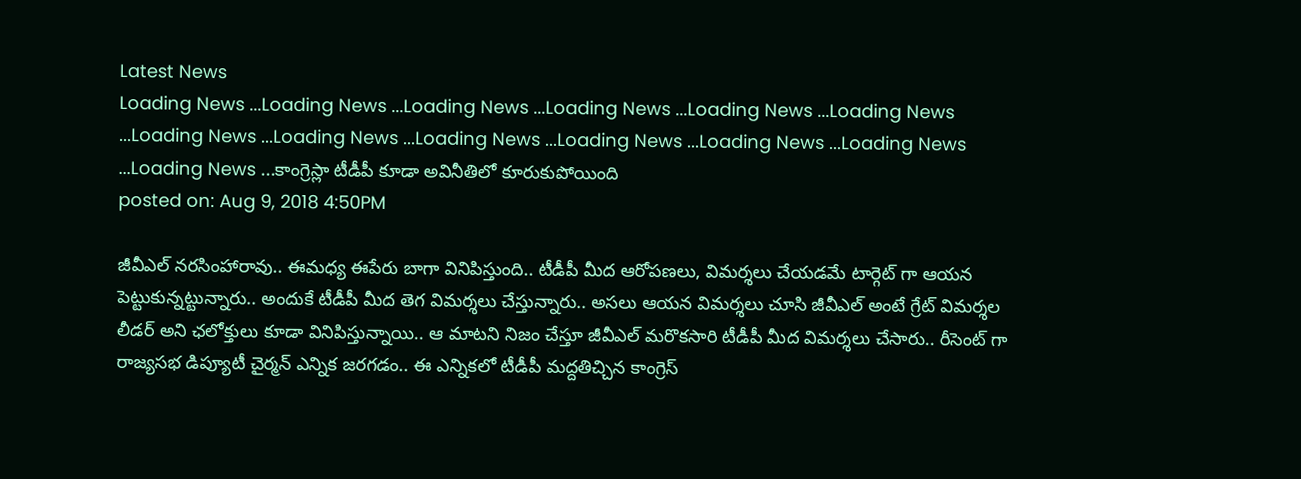Latest News
Loading News ...Loading News ...Loading News ...Loading News ...Loading News ...Loading News ...Loading News ...Loading News ...Loading News ...Loading News ...Loading News ...Loading News ...Loading News ...కాంగ్రెస్లా టీడీపీ కూడా అవినీతిలో కూరుకుపోయింది
posted on: Aug 9, 2018 4:50PM

జీవీఎల్ నరసింహారావు.. ఈమధ్య ఈపేరు బాగా వినిపిస్తుంది.. టీడీపీ మీద ఆరోపణలు, విమర్శలు చేయడమే టార్గెట్ గా ఆయన పెట్టుకున్నట్టున్నారు.. అందుకే టీడీపీ మీద తెగ విమర్శలు చేస్తున్నారు.. అసలు ఆయన విమర్శలు చూసి జీవీఎల్ అంటే గ్రేట్ విమర్శల లీడర్ అని ఛలోక్తులు కూడా వినిపిస్తున్నాయి.. ఆ మాటని నిజం చేస్తూ జీవీఎల్ మరొకసారి టీడీపీ మీద విమర్శలు చేసారు.. రీసెంట్ గా రాజ్యసభ డిప్యూటీ చైర్మన్ ఎన్నిక జరగడం.. ఈ ఎన్నికలో టీడీపీ మద్దతిచ్చిన కాంగ్రెస్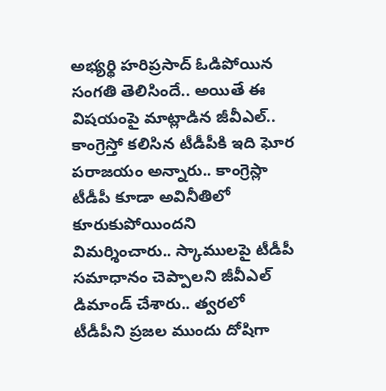అభ్యర్థి హరిప్రసాద్ ఓడిపోయిన సంగతి తెలిసిందే.. అయితే ఈ విషయంపై మాట్లాడిన జీవీఎల్.. కాంగ్రెస్తో కలిసిన టీడీపీకి ఇది ఘోర పరాజయం అన్నారు.. కాంగ్రెస్లా టీడీపీ కూడా అవినీతిలో కూరుకుపోయిందని విమర్శించారు.. స్కాములపై టీడీపీ సమాధానం చెప్పాలని జీవీఎల్ డిమాండ్ చేశారు.. త్వరలో టీడీపీని ప్రజల ముందు దోషిగా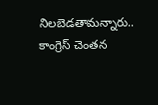నిలబెడతామన్నారు.. కాంగ్రెస్ చెంతన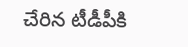చేరిన టీడీపీకి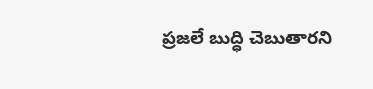ప్రజలే బుద్ధి చెబుతారని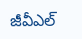జీవీఎల్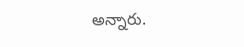అన్నారు.